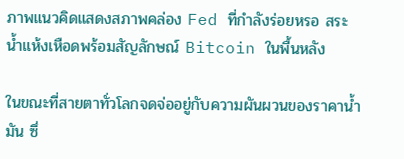ภาพแนวคิดแสดงสภาพคล่อง Fed ที่กำลังร่อยหรอ สระน้ำแห้งเหือดพร้อมสัญลักษณ์ Bitcoin ในพื้นหลัง

ในขณะที่สายตาทั่วโลกจดจ่ออยู่กับความผันผวนของราคาน้ำมัน ซึ่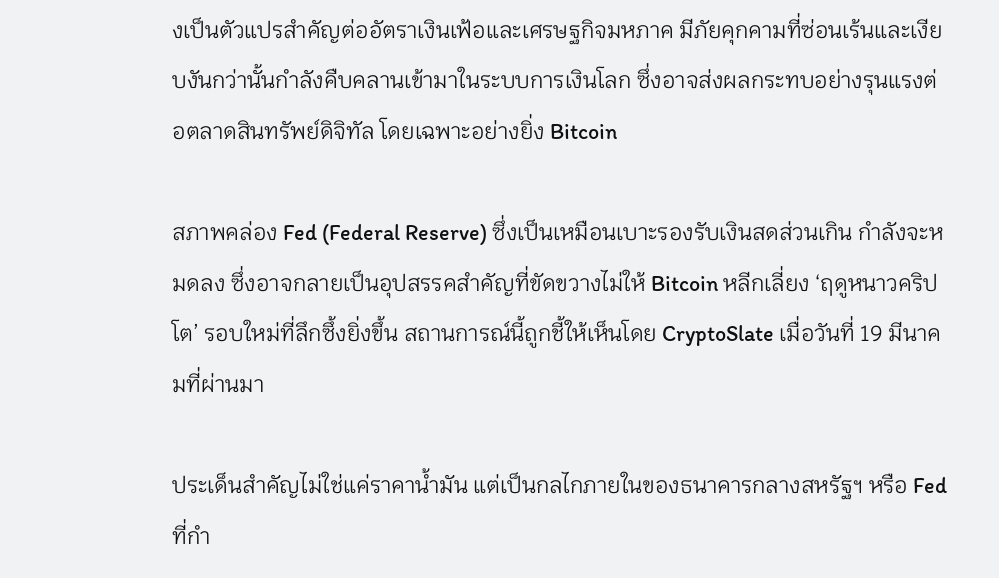งเป็นตัวแปรสำคัญต่ออัตราเงินเฟ้อและเศรษฐกิจมหภาค มีภัยคุกคามที่ซ่อนเร้นและเงียบงันกว่านั้นกำลังคืบคลานเข้ามาในระบบการเงินโลก ซึ่งอาจส่งผลกระทบอย่างรุนแรงต่อตลาดสินทรัพย์ดิจิทัล โดยเฉพาะอย่างยิ่ง Bitcoin

สภาพคล่อง Fed (Federal Reserve) ซึ่งเป็นเหมือนเบาะรองรับเงินสดส่วนเกิน กำลังจะหมดลง ซึ่งอาจกลายเป็นอุปสรรคสำคัญที่ขัดขวางไม่ให้ Bitcoin หลีกเลี่ยง ‘ฤดูหนาวคริปโต’ รอบใหม่ที่ลึกซึ้งยิ่งขึ้น สถานการณ์นี้ถูกชี้ให้เห็นโดย CryptoSlate เมื่อวันที่ 19 มีนาคมที่ผ่านมา

ประเด็นสำคัญไม่ใช่แค่ราคาน้ำมัน แต่เป็นกลไกภายในของธนาคารกลางสหรัฐฯ หรือ Fed ที่กำ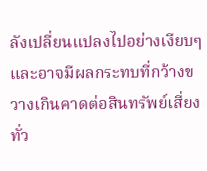ลังเปลี่ยนแปลงไปอย่างเงียบๆ และอาจมีผลกระทบที่กว้างขวางเกินคาดต่อสินทรัพย์เสี่ยงทั่ว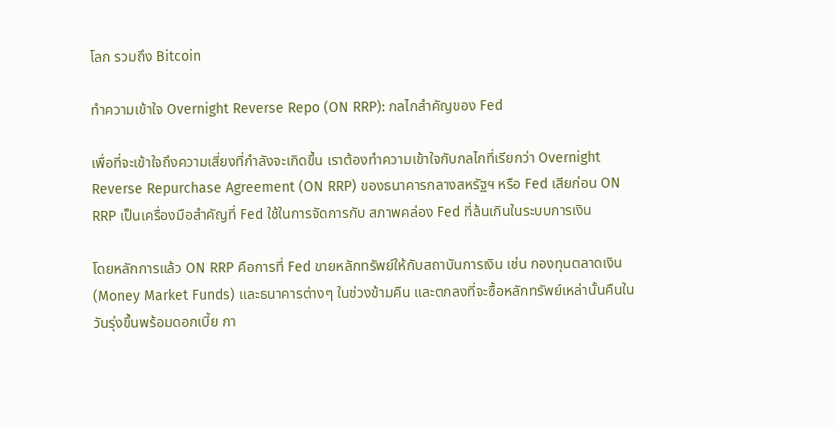โลก รวมถึง Bitcoin

ทำความเข้าใจ Overnight Reverse Repo (ON RRP): กลไกสำคัญของ Fed

เพื่อที่จะเข้าใจถึงความเสี่ยงที่กำลังจะเกิดขึ้น เราต้องทำความเข้าใจกับกลไกที่เรียกว่า Overnight Reverse Repurchase Agreement (ON RRP) ของธนาคารกลางสหรัฐฯ หรือ Fed เสียก่อน ON RRP เป็นเครื่องมือสำคัญที่ Fed ใช้ในการจัดการกับ สภาพคล่อง Fed ที่ล้นเกินในระบบการเงิน

โดยหลักการแล้ว ON RRP คือการที่ Fed ขายหลักทรัพย์ให้กับสถาบันการเงิน เช่น กองทุนตลาดเงิน (Money Market Funds) และธนาคารต่างๆ ในช่วงข้ามคืน และตกลงที่จะซื้อหลักทรัพย์เหล่านั้นคืนในวันรุ่งขึ้นพร้อมดอกเบี้ย กา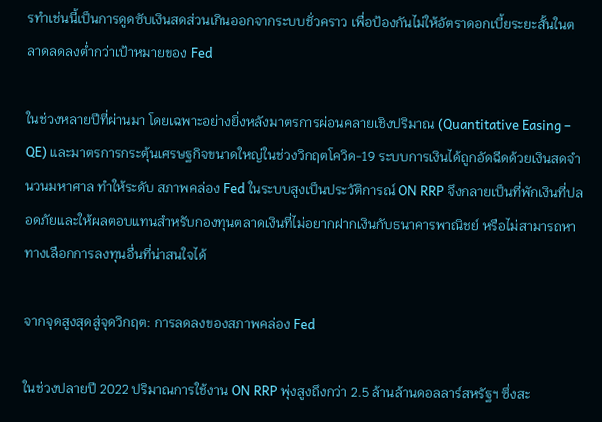รทำเช่นนี้เป็นการดูดซับเงินสดส่วนเกินออกจากระบบชั่วคราว เพื่อป้องกันไม่ให้อัตราดอกเบี้ยระยะสั้นในตลาดลดลงต่ำกว่าเป้าหมายของ Fed

ในช่วงหลายปีที่ผ่านมา โดยเฉพาะอย่างยิ่งหลังมาตรการผ่อนคลายเชิงปริมาณ (Quantitative Easing – QE) และมาตรการกระตุ้นเศรษฐกิจขนาดใหญ่ในช่วงวิกฤตโควิด-19 ระบบการเงินได้ถูกอัดฉีดด้วยเงินสดจำนวนมหาศาล ทำให้ระดับ สภาพคล่อง Fed ในระบบสูงเป็นประวัติการณ์ ON RRP จึงกลายเป็นที่พักเงินที่ปลอดภัยและให้ผลตอบแทนสำหรับกองทุนตลาดเงินที่ไม่อยากฝากเงินกับธนาคารพาณิชย์ หรือไม่สามารถหาทางเลือกการลงทุนอื่นที่น่าสนใจได้

จากจุดสูงสุดสู่จุดวิกฤต: การลดลงของสภาพคล่อง Fed

ในช่วงปลายปี 2022 ปริมาณการใช้งาน ON RRP พุ่งสูงถึงกว่า 2.5 ล้านล้านดอลลาร์สหรัฐฯ ซึ่งสะ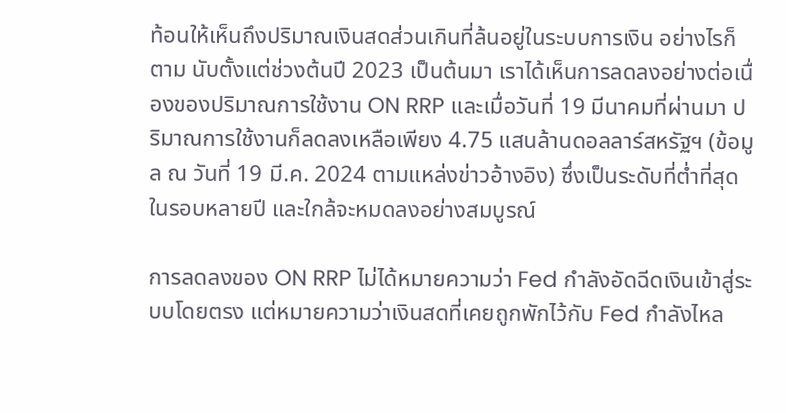ท้อนให้เห็นถึงปริมาณเงินสดส่วนเกินที่ล้นอยู่ในระบบการเงิน อย่างไรก็ตาม นับตั้งแต่ช่วงต้นปี 2023 เป็นต้นมา เราได้เห็นการลดลงอย่างต่อเนื่องของปริมาณการใช้งาน ON RRP และเมื่อวันที่ 19 มีนาคมที่ผ่านมา ปริมาณการใช้งานก็ลดลงเหลือเพียง 4.75 แสนล้านดอลลาร์สหรัฐฯ (ข้อมูล ณ วันที่ 19 มี.ค. 2024 ตามแหล่งข่าวอ้างอิง) ซึ่งเป็นระดับที่ต่ำที่สุดในรอบหลายปี และใกล้จะหมดลงอย่างสมบูรณ์

การลดลงของ ON RRP ไม่ได้หมายความว่า Fed กำลังอัดฉีดเงินเข้าสู่ระบบโดยตรง แต่หมายความว่าเงินสดที่เคยถูกพักไว้กับ Fed กำลังไหล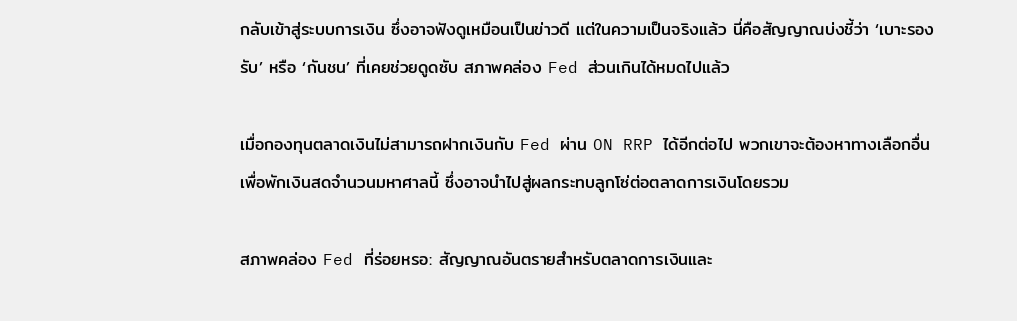กลับเข้าสู่ระบบการเงิน ซึ่งอาจฟังดูเหมือนเป็นข่าวดี แต่ในความเป็นจริงแล้ว นี่คือสัญญาณบ่งชี้ว่า ‘เบาะรองรับ’ หรือ ‘กันชน’ ที่เคยช่วยดูดซับ สภาพคล่อง Fed ส่วนเกินได้หมดไปแล้ว

เมื่อกองทุนตลาดเงินไม่สามารถฝากเงินกับ Fed ผ่าน ON RRP ได้อีกต่อไป พวกเขาจะต้องหาทางเลือกอื่นเพื่อพักเงินสดจำนวนมหาศาลนี้ ซึ่งอาจนำไปสู่ผลกระทบลูกโซ่ต่อตลาดการเงินโดยรวม

สภาพคล่อง Fed ที่ร่อยหรอ: สัญญาณอันตรายสำหรับตลาดการเงินและ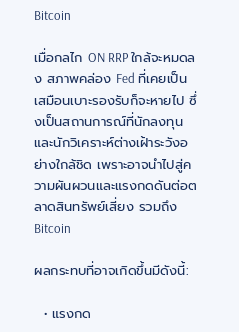Bitcoin

เมื่อกลไก ON RRP ใกล้จะหมดลง สภาพคล่อง Fed ที่เคยเป็นเสมือนเบาะรองรับก็จะหายไป ซึ่งเป็นสถานการณ์ที่นักลงทุนและนักวิเคราะห์ต่างเฝ้าระวังอย่างใกล้ชิด เพราะอาจนำไปสู่ความผันผวนและแรงกดดันต่อตลาดสินทรัพย์เสี่ยง รวมถึง Bitcoin

ผลกระทบที่อาจเกิดขึ้นมีดังนี้:

  • แรงกด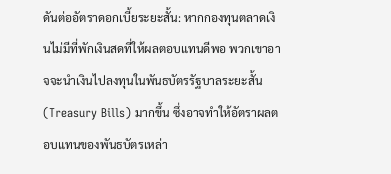ดันต่ออัตราดอกเบี้ยระยะสั้น: หากกองทุนตลาดเงินไม่มีที่พักเงินสดที่ให้ผลตอบแทนดีพอ พวกเขาอาจจะนำเงินไปลงทุนในพันธบัตรรัฐบาลระยะสั้น (Treasury Bills) มากขึ้น ซึ่งอาจทำให้อัตราผลตอบแทนของพันธบัตรเหล่า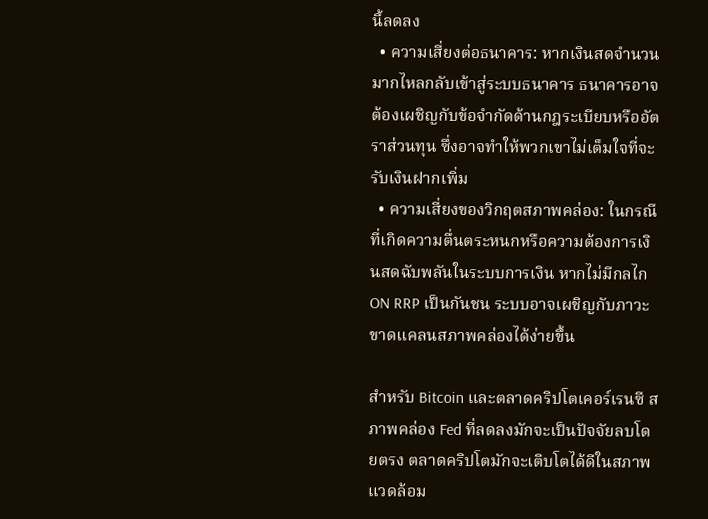นี้ลดลง
  • ความเสี่ยงต่อธนาคาร: หากเงินสดจำนวนมากไหลกลับเข้าสู่ระบบธนาคาร ธนาคารอาจต้องเผชิญกับข้อจำกัดด้านกฎระเบียบหรืออัตราส่วนทุน ซึ่งอาจทำให้พวกเขาไม่เต็มใจที่จะรับเงินฝากเพิ่ม
  • ความเสี่ยงของวิกฤตสภาพคล่อง: ในกรณีที่เกิดความตื่นตระหนกหรือความต้องการเงินสดฉับพลันในระบบการเงิน หากไม่มีกลไก ON RRP เป็นกันชน ระบบอาจเผชิญกับภาวะขาดแคลนสภาพคล่องได้ง่ายขึ้น

สำหรับ Bitcoin และตลาดคริปโตเคอร์เรนซี สภาพคล่อง Fed ที่ลดลงมักจะเป็นปัจจัยลบโดยตรง ตลาดคริปโตมักจะเติบโตได้ดีในสภาพแวดล้อม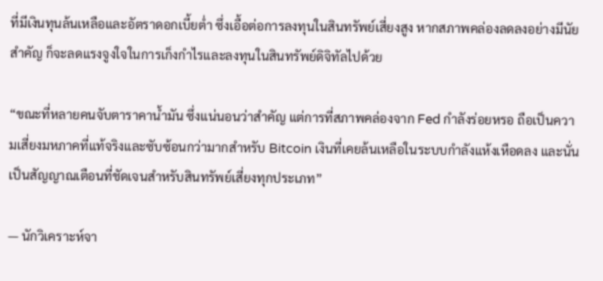ที่มีเงินทุนล้นเหลือและอัตราดอกเบี้ยต่ำ ซึ่งเอื้อต่อการลงทุนในสินทรัพย์เสี่ยงสูง หากสภาพคล่องลดลงอย่างมีนัยสำคัญ ก็จะลดแรงจูงใจในการเก็งกำไรและลงทุนในสินทรัพย์ดิจิทัลไปด้วย

“ขณะที่หลายคนจับตาราคาน้ำมัน ซึ่งแน่นอนว่าสำคัญ แต่การที่สภาพคล่องจาก Fed กำลังร่อยหรอ ถือเป็นความเสี่ยงมหภาคที่แท้จริงและซับซ้อนกว่ามากสำหรับ Bitcoin เงินที่เคยล้นเหลือในระบบกำลังแห้งเหือดลง และนั่นเป็นสัญญาณเตือนที่ชัดเจนสำหรับสินทรัพย์เสี่ยงทุกประเภท”

— นักวิเคราะห์จา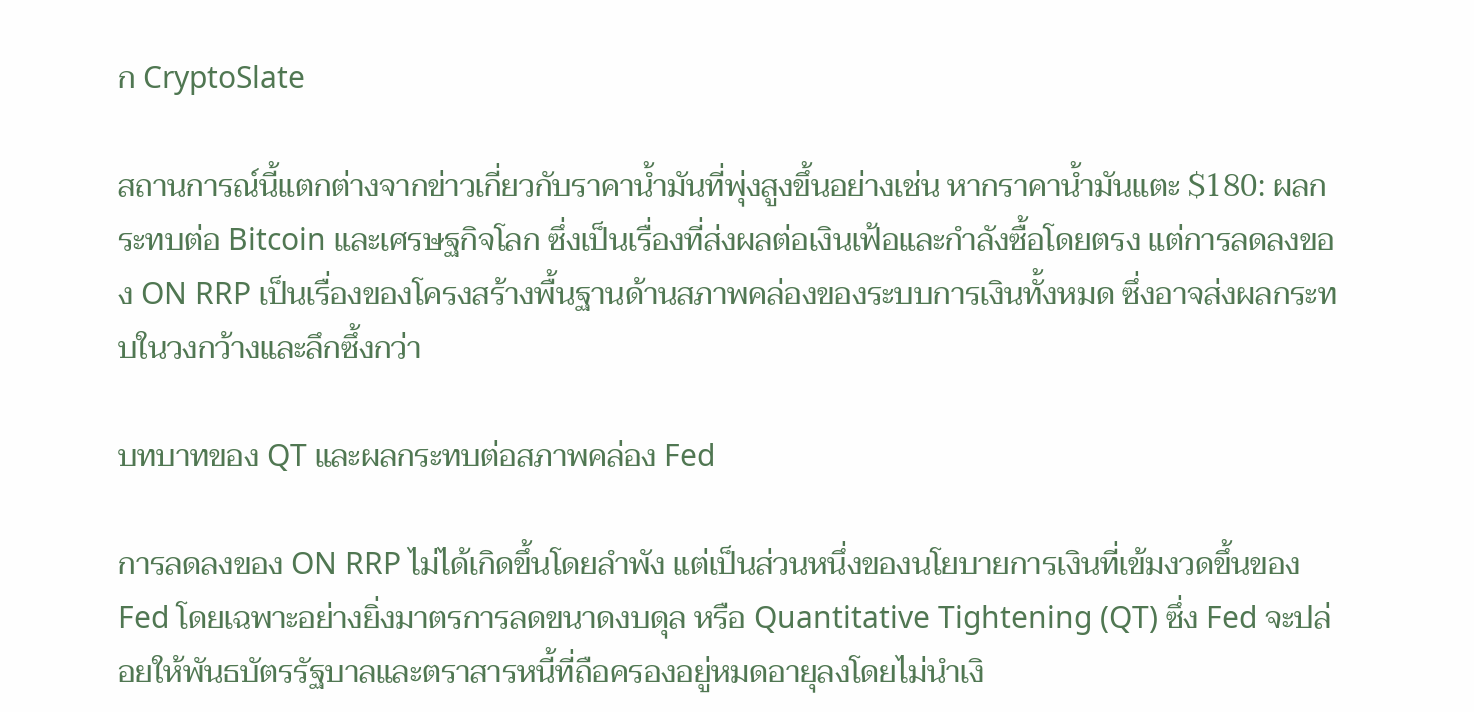ก CryptoSlate

สถานการณ์นี้แตกต่างจากข่าวเกี่ยวกับราคาน้ำมันที่พุ่งสูงขึ้นอย่างเช่น หากราคาน้ำมันแตะ $180: ผลกระทบต่อ Bitcoin และเศรษฐกิจโลก ซึ่งเป็นเรื่องที่ส่งผลต่อเงินเฟ้อและกำลังซื้อโดยตรง แต่การลดลงของ ON RRP เป็นเรื่องของโครงสร้างพื้นฐานด้านสภาพคล่องของระบบการเงินทั้งหมด ซึ่งอาจส่งผลกระทบในวงกว้างและลึกซึ้งกว่า

บทบาทของ QT และผลกระทบต่อสภาพคล่อง Fed

การลดลงของ ON RRP ไม่ได้เกิดขึ้นโดยลำพัง แต่เป็นส่วนหนึ่งของนโยบายการเงินที่เข้มงวดขึ้นของ Fed โดยเฉพาะอย่างยิ่งมาตรการลดขนาดงบดุล หรือ Quantitative Tightening (QT) ซึ่ง Fed จะปล่อยให้พันธบัตรรัฐบาลและตราสารหนี้ที่ถือครองอยู่หมดอายุลงโดยไม่นำเงิ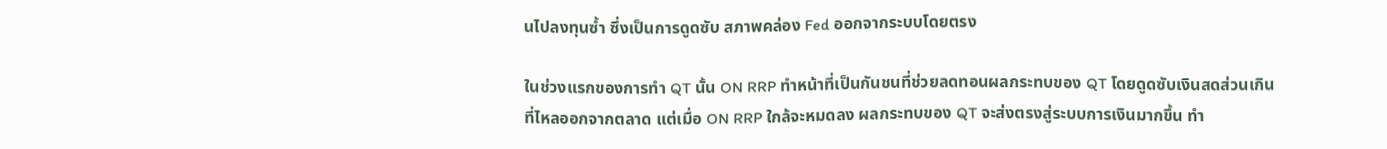นไปลงทุนซ้ำ ซึ่งเป็นการดูดซับ สภาพคล่อง Fed ออกจากระบบโดยตรง

ในช่วงแรกของการทำ QT นั้น ON RRP ทำหน้าที่เป็นกันชนที่ช่วยลดทอนผลกระทบของ QT โดยดูดซับเงินสดส่วนเกินที่ไหลออกจากตลาด แต่เมื่อ ON RRP ใกล้จะหมดลง ผลกระทบของ QT จะส่งตรงสู่ระบบการเงินมากขึ้น ทำ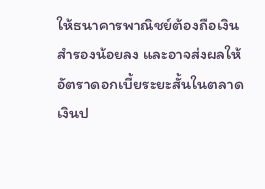ให้ธนาคารพาณิชย์ต้องถือเงินสำรองน้อยลง และอาจส่งผลให้อัตราดอกเบี้ยระยะสั้นในตลาดเงินป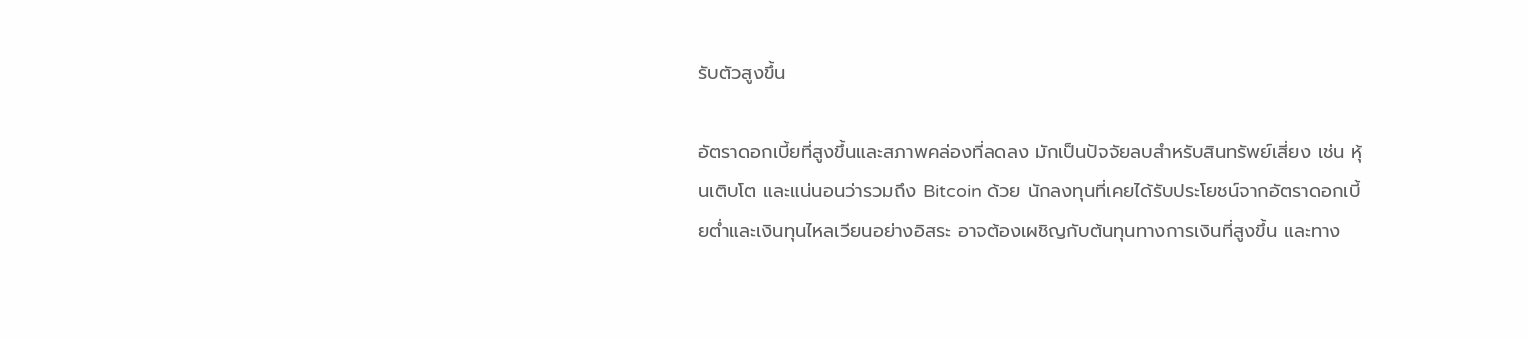รับตัวสูงขึ้น

อัตราดอกเบี้ยที่สูงขึ้นและสภาพคล่องที่ลดลง มักเป็นปัจจัยลบสำหรับสินทรัพย์เสี่ยง เช่น หุ้นเติบโต และแน่นอนว่ารวมถึง Bitcoin ด้วย นักลงทุนที่เคยได้รับประโยชน์จากอัตราดอกเบี้ยต่ำและเงินทุนไหลเวียนอย่างอิสระ อาจต้องเผชิญกับต้นทุนทางการเงินที่สูงขึ้น และทาง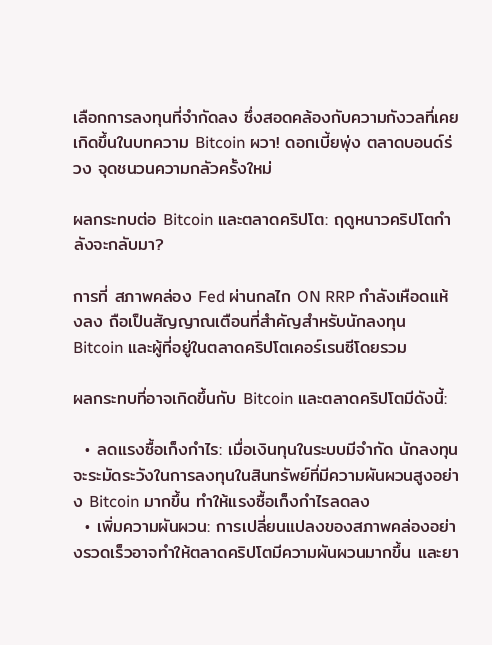เลือกการลงทุนที่จำกัดลง ซึ่งสอดคล้องกับความกังวลที่เคยเกิดขึ้นในบทความ Bitcoin ผวา! ดอกเบี้ยพุ่ง ตลาดบอนด์ร่วง จุดชนวนความกลัวครั้งใหม่

ผลกระทบต่อ Bitcoin และตลาดคริปโต: ฤดูหนาวคริปโตกำลังจะกลับมา?

การที่ สภาพคล่อง Fed ผ่านกลไก ON RRP กำลังเหือดแห้งลง ถือเป็นสัญญาณเตือนที่สำคัญสำหรับนักลงทุน Bitcoin และผู้ที่อยู่ในตลาดคริปโตเคอร์เรนซีโดยรวม

ผลกระทบที่อาจเกิดขึ้นกับ Bitcoin และตลาดคริปโตมีดังนี้:

  • ลดแรงซื้อเก็งกำไร: เมื่อเงินทุนในระบบมีจำกัด นักลงทุนจะระมัดระวังในการลงทุนในสินทรัพย์ที่มีความผันผวนสูงอย่าง Bitcoin มากขึ้น ทำให้แรงซื้อเก็งกำไรลดลง
  • เพิ่มความผันผวน: การเปลี่ยนแปลงของสภาพคล่องอย่างรวดเร็วอาจทำให้ตลาดคริปโตมีความผันผวนมากขึ้น และยา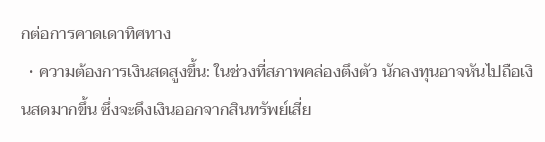กต่อการคาดเดาทิศทาง
  • ความต้องการเงินสดสูงขึ้น: ในช่วงที่สภาพคล่องตึงตัว นักลงทุนอาจหันไปถือเงินสดมากขึ้น ซึ่งจะดึงเงินออกจากสินทรัพย์เสี่ย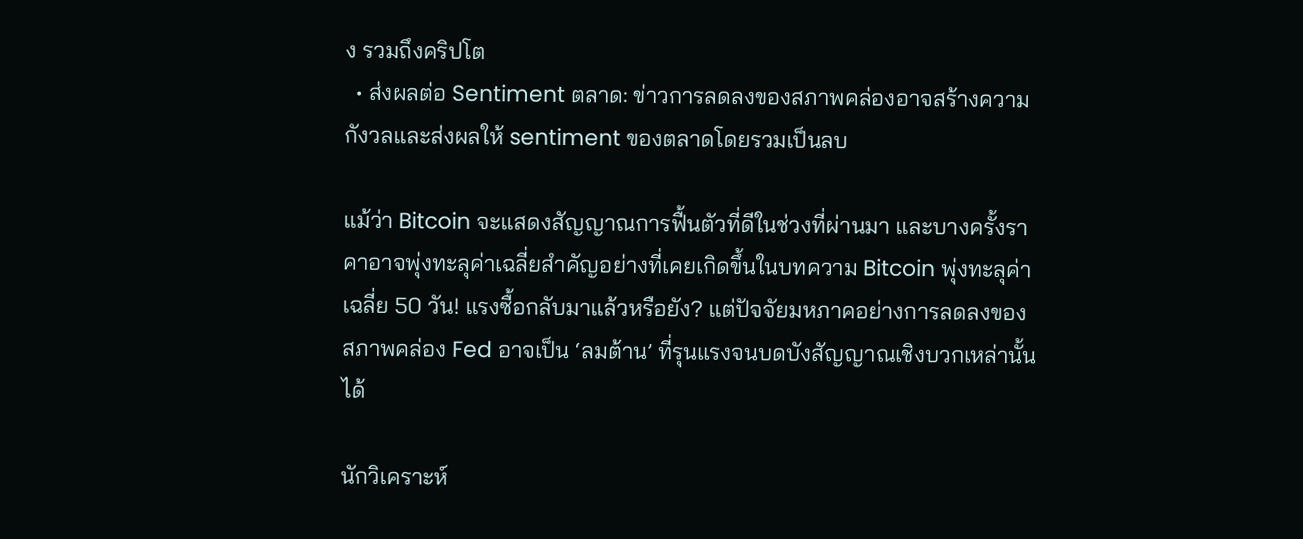ง รวมถึงคริปโต
  • ส่งผลต่อ Sentiment ตลาด: ข่าวการลดลงของสภาพคล่องอาจสร้างความกังวลและส่งผลให้ sentiment ของตลาดโดยรวมเป็นลบ

แม้ว่า Bitcoin จะแสดงสัญญาณการฟื้นตัวที่ดีในช่วงที่ผ่านมา และบางครั้งราคาอาจพุ่งทะลุค่าเฉลี่ยสำคัญอย่างที่เคยเกิดขึ้นในบทความ Bitcoin พุ่งทะลุค่าเฉลี่ย 50 วัน! แรงซื้อกลับมาแล้วหรือยัง? แต่ปัจจัยมหภาคอย่างการลดลงของสภาพคล่อง Fed อาจเป็น ‘ลมต้าน’ ที่รุนแรงจนบดบังสัญญาณเชิงบวกเหล่านั้นได้

นักวิเคราะห์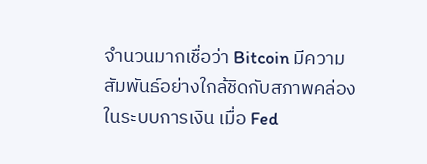จำนวนมากเชื่อว่า Bitcoin มีความสัมพันธ์อย่างใกล้ชิดกับสภาพคล่องในระบบการเงิน เมื่อ Fed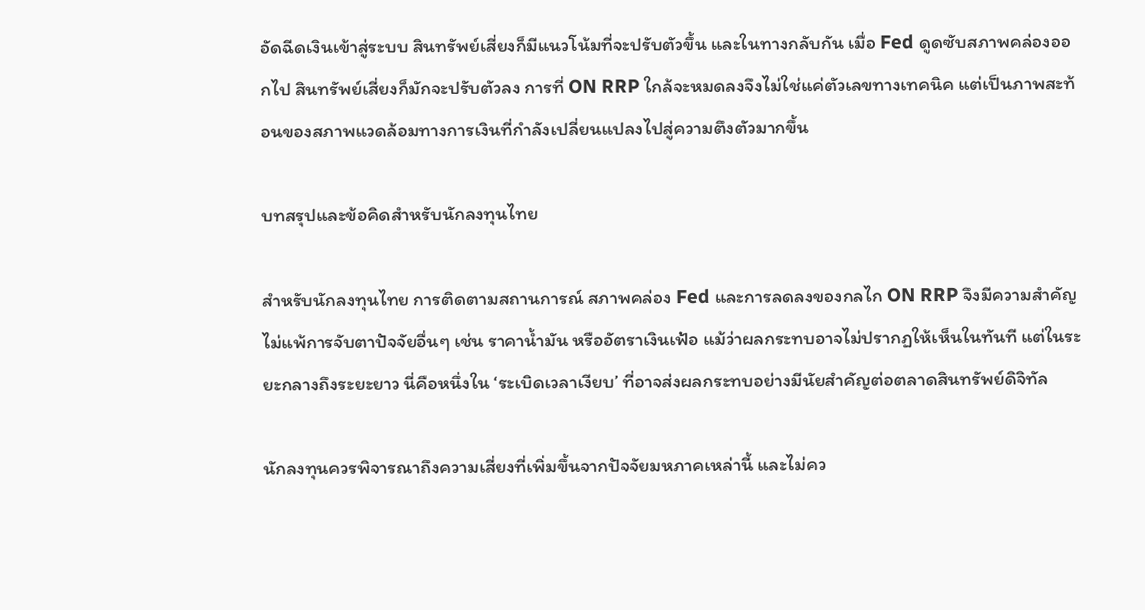อัดฉีดเงินเข้าสู่ระบบ สินทรัพย์เสี่ยงก็มีแนวโน้มที่จะปรับตัวขึ้น และในทางกลับกัน เมื่อ Fed ดูดซับสภาพคล่องออกไป สินทรัพย์เสี่ยงก็มักจะปรับตัวลง การที่ ON RRP ใกล้จะหมดลงจึงไม่ใช่แค่ตัวเลขทางเทคนิค แต่เป็นภาพสะท้อนของสภาพแวดล้อมทางการเงินที่กำลังเปลี่ยนแปลงไปสู่ความตึงตัวมากขึ้น

บทสรุปและข้อคิดสำหรับนักลงทุนไทย

สำหรับนักลงทุนไทย การติดตามสถานการณ์ สภาพคล่อง Fed และการลดลงของกลไก ON RRP จึงมีความสำคัญไม่แพ้การจับตาปัจจัยอื่นๆ เช่น ราคาน้ำมัน หรืออัตราเงินเฟ้อ แม้ว่าผลกระทบอาจไม่ปรากฏให้เห็นในทันที แต่ในระยะกลางถึงระยะยาว นี่คือหนึ่งใน ‘ระเบิดเวลาเงียบ’ ที่อาจส่งผลกระทบอย่างมีนัยสำคัญต่อตลาดสินทรัพย์ดิจิทัล

นักลงทุนควรพิจารณาถึงความเสี่ยงที่เพิ่มขึ้นจากปัจจัยมหภาคเหล่านี้ และไม่คว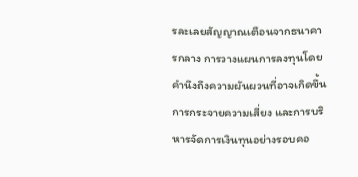รละเลยสัญญาณเตือนจากธนาคารกลาง การวางแผนการลงทุนโดยคำนึงถึงความผันผวนที่อาจเกิดขึ้น การกระจายความเสี่ยง และการบริหารจัดการเงินทุนอย่างรอบคอ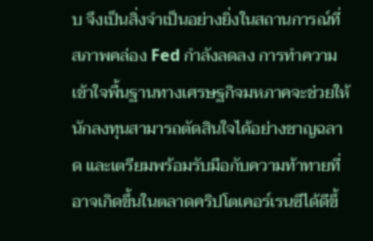บ จึงเป็นสิ่งจำเป็นอย่างยิ่งในสถานการณ์ที่ สภาพคล่อง Fed กำลังลดลง การทำความเข้าใจพื้นฐานทางเศรษฐกิจมหภาคจะช่วยให้นักลงทุนสามารถตัดสินใจได้อย่างชาญฉลาด และเตรียมพร้อมรับมือกับความท้าทายที่อาจเกิดขึ้นในตลาดคริปโตเคอร์เรนซีได้ดีขึ้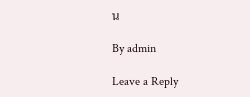น

By admin

Leave a Reply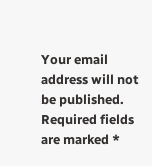Your email address will not be published. Required fields are marked *